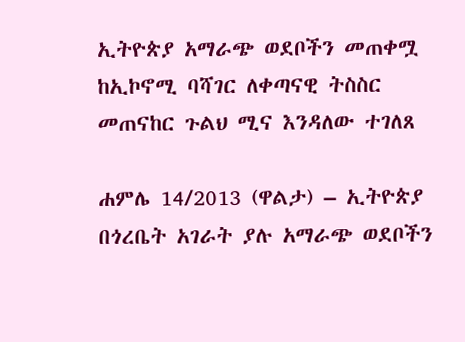ኢትዮጵያ አማራጭ ወደቦችን መጠቀሟ ከኢኮኖሚ ባሻገር ለቀጣናዊ ትስስር መጠናከር ጉልህ ሚና እንዳለው ተገለጸ

ሐምሌ 14/2013 (ዋልታ) – ኢትዮጵያ በጎረቤት አገራት ያሉ አማራጭ ወደቦችን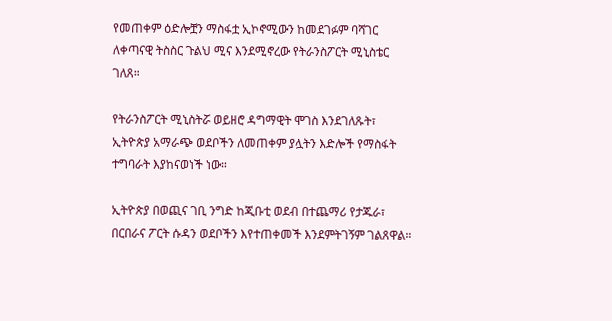የመጠቀም ዕድሎቿን ማስፋቷ ኢኮኖሚውን ከመደገፉም ባሻገር ለቀጣናዊ ትስስር ጉልህ ሚና እንደሚኖረው የትራንስፖርት ሚኒስቴር ገለጸ።

የትራንስፖርት ሚኒስትሯ ወይዘሮ ዳግማዊት ሞገስ እንደገለጹት፣ ኢትዮጵያ አማራጭ ወደቦችን ለመጠቀም ያሏትን እድሎች የማስፋት ተግባራት እያከናወነች ነው።

ኢትዮጵያ በወጪና ገቢ ንግድ ከጂቡቲ ወደብ በተጨማሪ የታጁራ፣ በርበራና ፖርት ሱዳን ወደቦችን እየተጠቀመች እንደምትገኝም ገልጸዋል።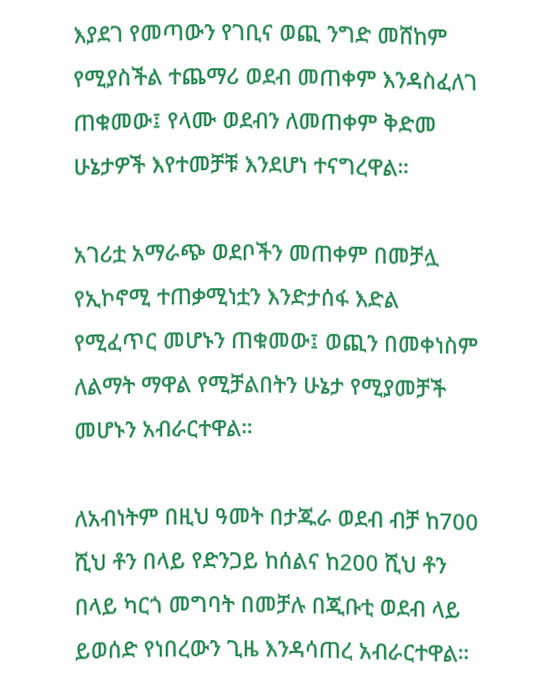እያደገ የመጣውን የገቢና ወጪ ንግድ መሸከም የሚያስችል ተጨማሪ ወደብ መጠቀም እንዳስፈለገ ጠቁመው፤ የላሙ ወደብን ለመጠቀም ቅድመ ሁኔታዎች እየተመቻቹ እንደሆነ ተናግረዋል።

አገሪቷ አማራጭ ወደቦችን መጠቀም በመቻሏ የኢኮኖሚ ተጠቃሚነቷን እንድታሰፋ እድል የሚፈጥር መሆኑን ጠቁመው፤ ወጪን በመቀነስም ለልማት ማዋል የሚቻልበትን ሁኔታ የሚያመቻች መሆኑን አብራርተዋል።

ለአብነትም በዚህ ዓመት በታጁራ ወደብ ብቻ ከ700 ሺህ ቶን በላይ የድንጋይ ከሰልና ከ200 ሺህ ቶን በላይ ካርጎ መግባት በመቻሉ በጂቡቲ ወደብ ላይ ይወሰድ የነበረውን ጊዜ እንዳሳጠረ አብራርተዋል።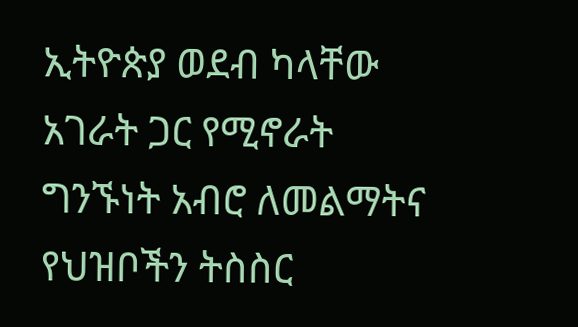ኢትዮጵያ ወደብ ካላቸው አገራት ጋር የሚኖራት ግንኙነት አብሮ ለመልማትና የህዝቦችን ትስስር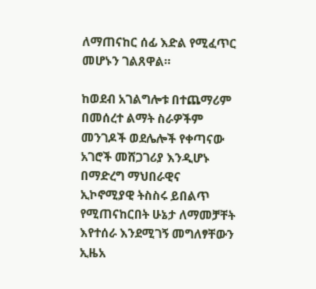ለማጠናከር ሰፊ እድል የሚፈጥር መሆኑን ገልጸዋል።

ከወደብ አገልግሎቱ በተጨማሪም በመሰረተ ልማት ስራዎችም መንገዶች ወደሌሎች የቀጣናው አገሮች መሸጋገሪያ እንዲሆኑ በማድረግ ማህበራዊና ኢኮኖሚያዊ ትስስሩ ይበልጥ የሚጠናከርበት ሁኔታ ለማመቻቸት እየተሰራ እንደሚገኝ መግለፃቸውን ኢዜአ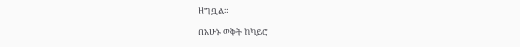ዘግቧል።

በአሁኑ ወቅት ከካይሮ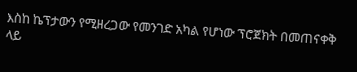እስከ ኬፕታውን የሚዘረጋው የመንገድ አካል የሆነው ፕሮጀክት በመጠናቀቅ ላይ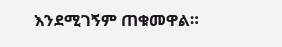እንደሚገኝም ጠቁመዋል።